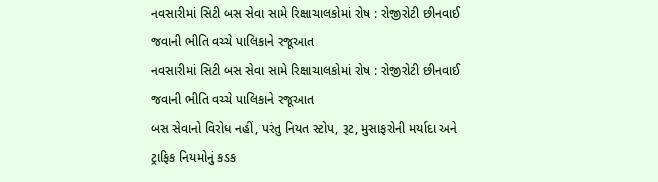નવસારીમાં સિટી બસ સેવા સામે રિક્ષાચાલકોમાં રોષ : રોજીરોટી છીનવાઈ જવાની ભીતિ વચ્ચે પાલિકાને રજૂઆત
નવસારીમાં સિટી બસ સેવા સામે રિક્ષાચાલકોમાં રોષ : રોજીરોટી છીનવાઈ જવાની ભીતિ વચ્ચે પાલિકાને રજૂઆત
બસ સેવાનો વિરોધ નહીં, પરંતુ નિયત સ્ટોપ, રૂટ, મુસાફરોની મર્યાદા અને ટ્રાફિક નિયમોનું કડક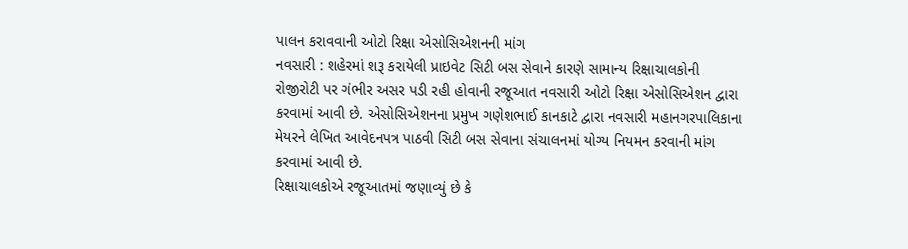પાલન કરાવવાની ઓટો રિક્ષા એસોસિએશનની માંગ
નવસારી : શહેરમાં શરૂ કરાયેલી પ્રાઇવેટ સિટી બસ સેવાને કારણે સામાન્ય રિક્ષાચાલકોની રોજીરોટી પર ગંભીર અસર પડી રહી હોવાની રજૂઆત નવસારી ઓટો રિક્ષા એસોસિએશન દ્વારા કરવામાં આવી છે. એસોસિએશનના પ્રમુખ ગણેશભાઈ કાનકાટે દ્વારા નવસારી મહાનગરપાલિકાના મેયરને લેખિત આવેદનપત્ર પાઠવી સિટી બસ સેવાના સંચાલનમાં યોગ્ય નિયમન કરવાની માંગ કરવામાં આવી છે.
રિક્ષાચાલકોએ રજૂઆતમાં જણાવ્યું છે કે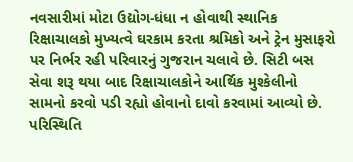નવસારીમાં મોટા ઉદ્યોગ-ધંધા ન હોવાથી સ્થાનિક રિક્ષાચાલકો મુખ્યત્વે ઘરકામ કરતા શ્રમિકો અને ટ્રેન મુસાફરો પર નિર્ભર રહી પરિવારનું ગુજરાન ચલાવે છે. સિટી બસ સેવા શરૂ થયા બાદ રિક્ષાચાલકોને આર્થિક મુશ્કેલીનો સામનો કરવો પડી રહ્યો હોવાનો દાવો કરવામાં આવ્યો છે. પરિસ્થિતિ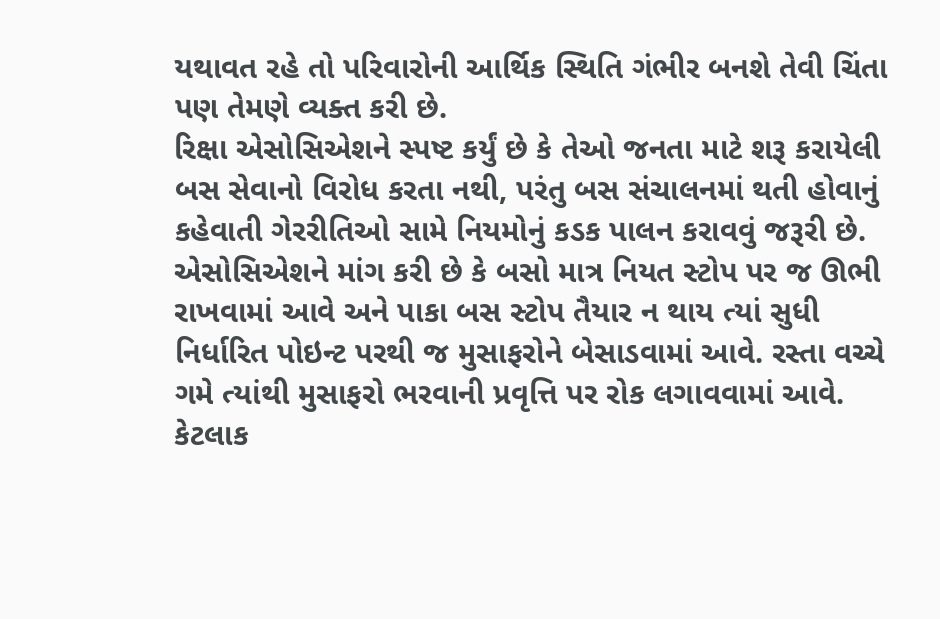યથાવત રહે તો પરિવારોની આર્થિક સ્થિતિ ગંભીર બનશે તેવી ચિંતા પણ તેમણે વ્યક્ત કરી છે.
રિક્ષા એસોસિએશને સ્પષ્ટ કર્યું છે કે તેઓ જનતા માટે શરૂ કરાયેલી બસ સેવાનો વિરોધ કરતા નથી, પરંતુ બસ સંચાલનમાં થતી હોવાનું કહેવાતી ગેરરીતિઓ સામે નિયમોનું કડક પાલન કરાવવું જરૂરી છે.
એસોસિએશને માંગ કરી છે કે બસો માત્ર નિયત સ્ટોપ પર જ ઊભી રાખવામાં આવે અને પાકા બસ સ્ટોપ તૈયાર ન થાય ત્યાં સુધી નિર્ધારિત પોઇન્ટ પરથી જ મુસાફરોને બેસાડવામાં આવે. રસ્તા વચ્ચે ગમે ત્યાંથી મુસાફરો ભરવાની પ્રવૃત્તિ પર રોક લગાવવામાં આવે.
કેટલાક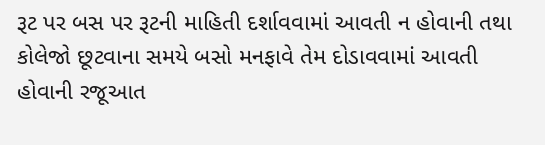રૂટ પર બસ પર રૂટની માહિતી દર્શાવવામાં આવતી ન હોવાની તથા કોલેજો છૂટવાના સમયે બસો મનફાવે તેમ દોડાવવામાં આવતી હોવાની રજૂઆત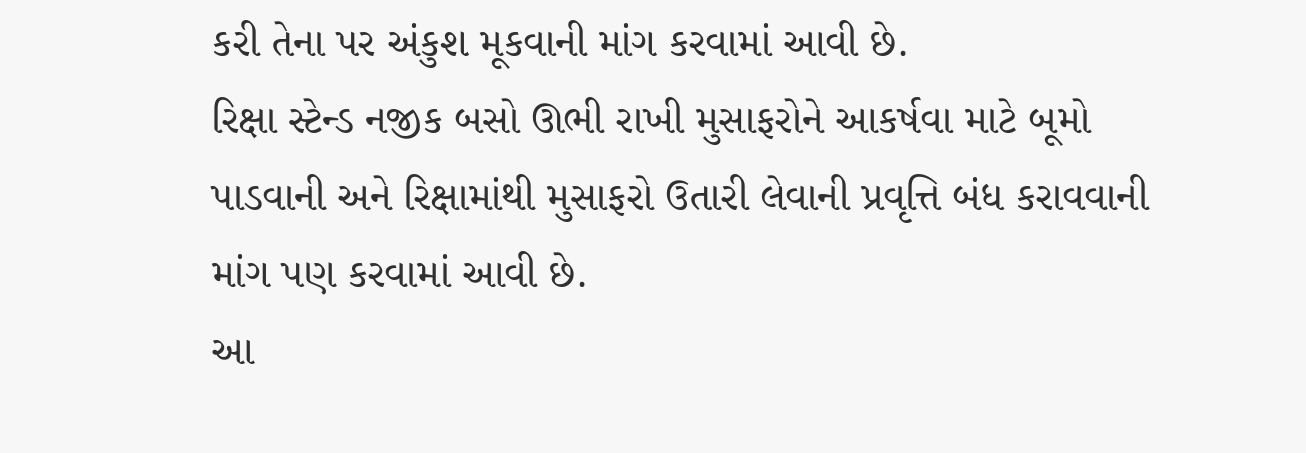કરી તેના પર અંકુશ મૂકવાની માંગ કરવામાં આવી છે.
રિક્ષા સ્ટેન્ડ નજીક બસો ઊભી રાખી મુસાફરોને આકર્ષવા માટે બૂમો પાડવાની અને રિક્ષામાંથી મુસાફરો ઉતારી લેવાની પ્રવૃત્તિ બંધ કરાવવાની માંગ પણ કરવામાં આવી છે.
આ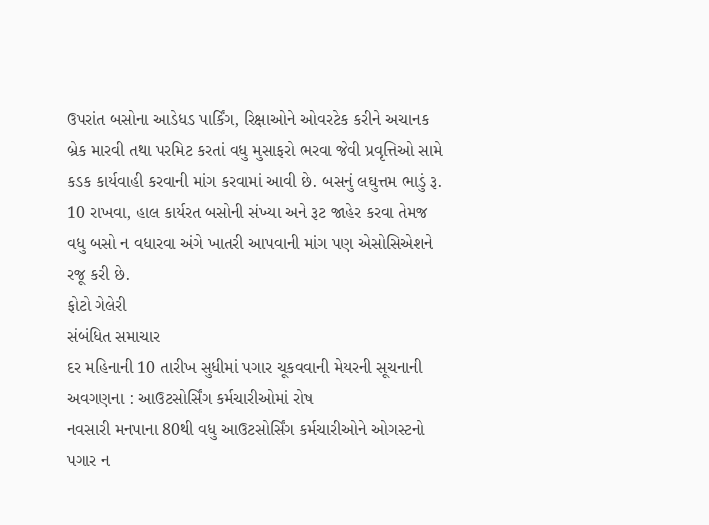ઉપરાંત બસોના આડેધડ પાર્કિંગ, રિક્ષાઓને ઓવરટેક કરીને અચાનક બ્રેક મારવી તથા પરમિટ કરતાં વધુ મુસાફરો ભરવા જેવી પ્રવૃત્તિઓ સામે કડક કાર્યવાહી કરવાની માંગ કરવામાં આવી છે. બસનું લઘુત્તમ ભાડું રૂ. 10 રાખવા, હાલ કાર્યરત બસોની સંખ્યા અને રૂટ જાહેર કરવા તેમજ વધુ બસો ન વધારવા અંગે ખાતરી આપવાની માંગ પણ એસોસિએશને રજૂ કરી છે.
ફોટો ગેલેરી
સંબંધિત સમાચાર
દર મહિનાની 10 તારીખ સુધીમાં પગાર ચૂકવવાની મેયરની સૂચનાની અવગણના : આઉટસોર્સિંગ કર્મચારીઓમાં રોષ
નવસારી મનપાના 80થી વધુ આઉટસોર્સિંગ કર્મચારીઓને ઓગસ્ટનો પગાર ન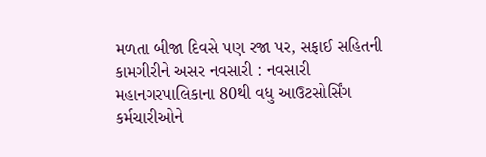મળતા બીજા દિવસે પણ રજા પર, સફાઈ સહિતની કામગીરીને અસર નવસારી : નવસારી મહાનગરપાલિકાના 80થી વધુ આઉટસોર્સિંગ કર્મચારીઓને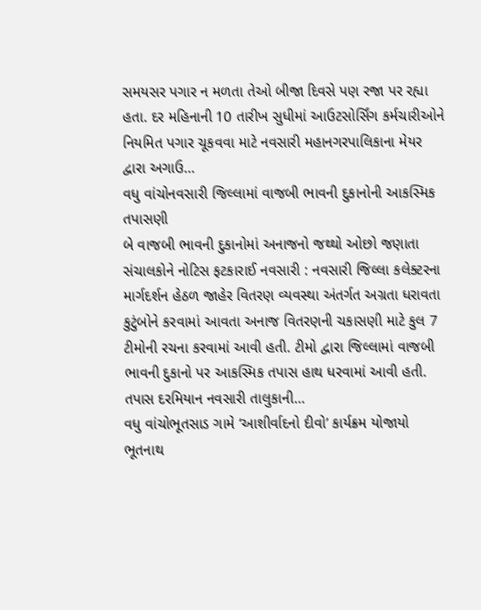સમયસર પગાર ન મળતા તેઓ બીજા દિવસે પણ રજા પર રહ્યા હતા. દર મહિનાની 10 તારીખ સુધીમાં આઉટસોર્સિંગ કર્મચારીઓને નિયમિત પગાર ચૂકવવા માટે નવસારી મહાનગરપાલિકાના મેયર દ્વારા અગાઉ…
વધુ વાંચોનવસારી જિલ્લામાં વાજબી ભાવની દુકાનોની આકસ્મિક તપાસણી
બે વાજબી ભાવની દુકાનોમાં અનાજનો જથ્થો ઓછો જણાતા સંચાલકોને નોટિસ ફટકારાઈ નવસારી : નવસારી જિલ્લા કલેક્ટરના માર્ગદર્શન હેઠળ જાહેર વિતરણ વ્યવસ્થા અંતર્ગત અગ્રતા ધરાવતા કુટુંબોને કરવામાં આવતા અનાજ વિતરણની ચકાસણી માટે કુલ 7 ટીમોની રચના કરવામાં આવી હતી. ટીમો દ્વારા જિલ્લામાં વાજબી ભાવની દુકાનો પર આકસ્મિક તપાસ હાથ ધરવામાં આવી હતી. તપાસ દરમિયાન નવસારી તાલુકાની…
વધુ વાંચોભૂતસાડ ગામે ‘આશીર્વાદનો દીવો’ કાર્યક્રમ યોજાયો
ભૂતનાથ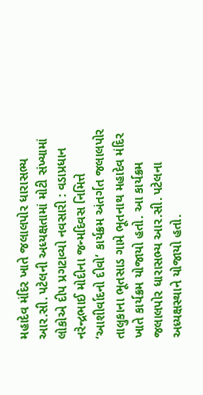મહાદેવ મંદિર ખાતે જલાલપોર ધારાસભ્ય આર.સી. પટેલની અધ્યક્ષતામાં મોટી સંખ્યામાં લોકોએ દીપ પ્રગટાવ્યો નવસારી : વડાપ્રધાન નરેન્દ્રભાઈ મોદીના જન્મદિવસ નિમિત્તે ‘આશીર્વાદનો દીવો’ કાર્યક્રમ અંતર્ગત જલાલપોર તાલુકાના ભૂતસાડ ગામે ભૂતનાથ મહાદેવ મંદિર ખાતે કાર્યક્રમ યોજાયો હતો. આ કાર્યક્રમ જલાલપોર ધારાસભ્ય આર.સી. પટેલના અધ્યક્ષસ્થાને યોજાયો હતો.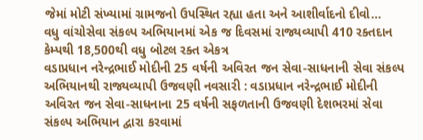જેમાં મોટી સંખ્યામાં ગ્રામજનો ઉપસ્થિત રહ્યા હતા અને આશીર્વાદનો દીવો…
વધુ વાંચોસેવા સંકલ્પ અભિયાનમાં એક જ દિવસમાં રાજ્યવ્યાપી 410 રક્તદાન કેમ્પથી 18,500થી વધુ બોટલ રક્ત એકત્ર
વડાપ્રધાન નરેન્દ્રભાઈ મોદીની 25 વર્ષની અવિરત જન સેવા-સાધનાની સેવા સંકલ્પ અભિયાનથી રાજ્યવ્યાપી ઉજવણી નવસારી : વડાપ્રધાન નરેન્દ્રભાઈ મોદીની અવિરત જન સેવા-સાધનાના 25 વર્ષની સફળતાની ઉજવણી દેશભરમાં સેવા સંકલ્પ અભિયાન દ્વારા કરવામાં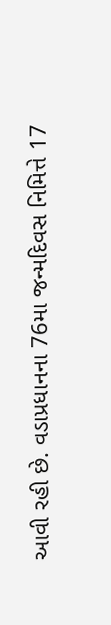આવી રહી છે. વડાપ્રધાનના 76મા જન્મદિવસ નિમિત્તે 17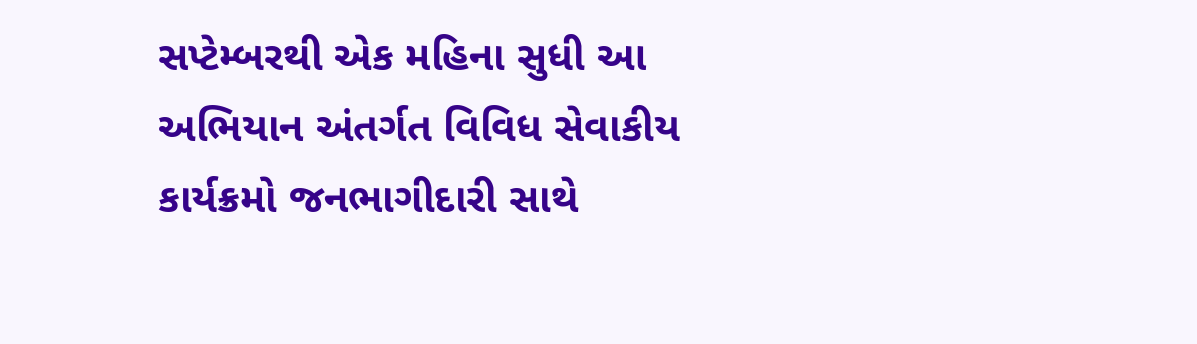સપ્ટેમ્બરથી એક મહિના સુધી આ અભિયાન અંતર્ગત વિવિધ સેવાકીય કાર્યક્રમો જનભાગીદારી સાથે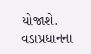યોજાશે. વડાપ્રધાનના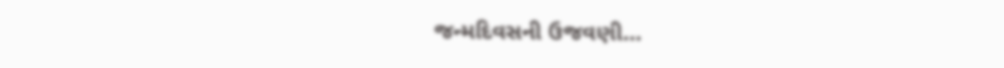જન્મદિવસની ઉજવણી…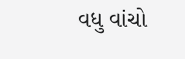વધુ વાંચો